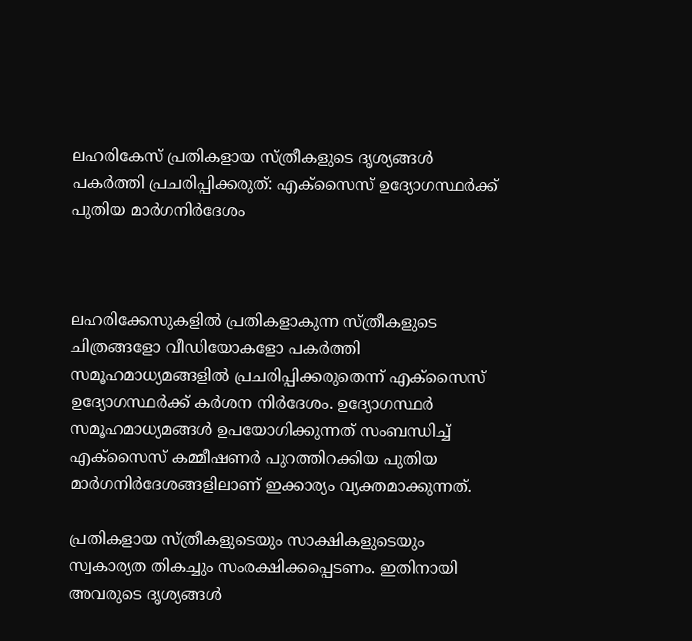ലഹരികേസ് പ്രതികളായ സ്ത്രീകളുടെ ദൃശ്യങ്ങൾ പകർത്തി പ്രചരിപ്പിക്കരുത്: എക്സൈസ് ഉദ്യോഗസ്ഥർക്ക് പുതിയ മാർഗനിർദേശം



ലഹരിക്കേസുകളിൽ പ്രതികളാകുന്ന സ്ത്രീകളുടെ ചിത്രങ്ങളോ വീഡിയോകളോ പകർത്തി സമൂഹമാധ്യമങ്ങളിൽ പ്രചരിപ്പിക്കരുതെന്ന് എക്സൈസ് ഉദ്യോഗസ്ഥർക്ക് കർശന നിർദേശം. ഉദ്യോഗസ്ഥർ സമൂഹമാധ്യമങ്ങൾ ഉപയോഗിക്കുന്നത് സംബന്ധിച്ച് എക്‌സൈസ് കമ്മീഷണർ പുറത്തിറക്കിയ പുതിയ മാർഗനിർദേശങ്ങളിലാണ് ഇക്കാര്യം വ്യക്തമാക്കുന്നത്.

പ്രതികളായ സ്ത്രീകളുടെയും സാക്ഷികളുടെയും സ്വകാര്യത തികച്ചും സംരക്ഷിക്കപ്പെടണം. ഇതിനായി അവരുടെ ദൃശ്യങ്ങൾ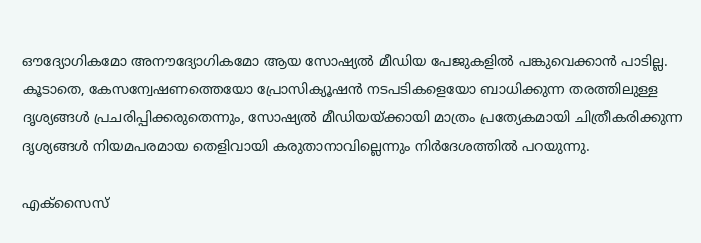ഔദ്യോഗികമോ അനൗദ്യോഗികമോ ആയ സോഷ്യൽ മീഡിയ പേജുകളിൽ പങ്കുവെക്കാൻ പാടില്ല. കൂടാതെ, കേസന്വേഷണത്തെയോ പ്രോസിക്യൂഷൻ നടപടികളെയോ ബാധിക്കുന്ന തരത്തിലുള്ള ദൃശ്യങ്ങൾ പ്രചരിപ്പിക്കരുതെന്നും, സോഷ്യൽ മീഡിയയ്ക്കായി മാത്രം പ്രത്യേകമായി ചിത്രീകരിക്കുന്ന ദൃശ്യങ്ങൾ നിയമപരമായ തെളിവായി കരുതാനാവില്ലെന്നും നിർദേശത്തിൽ പറയുന്നു.

എക്സൈസ്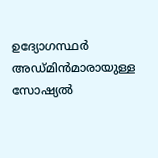ഉദ്യോഗസ്ഥർ അഡ്മിൻമാരായുള്ള സോഷ്യൽ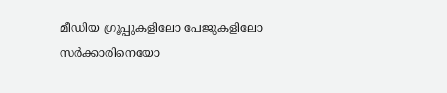മീഡിയ ഗ്രൂപ്പുകളിലോ പേജുകളിലോ സർക്കാരിനെയോ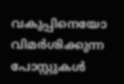വകുപ്പിനെയോ വിമർശിക്കുന്ന പോസ്റ്റുകൾ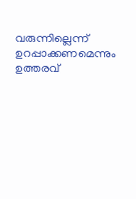വരുന്നില്ലെന്ന് ഉറപ്പാക്കണമെന്നും ഉത്തരവ്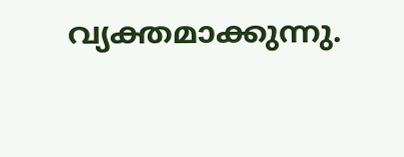വ്യക്തമാക്കുന്നു.